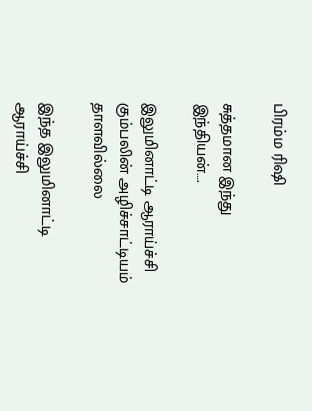பிரம்ம ரிஷி

சுத்தமான இந்து இந்தியன்….

இலுமினாட்டி ஆராய்ச்சி கும்பலின் அழிச்சாட்டியம் தாளவில்லை

இந்த இலுமினாட்டி ஆராய்ச்சி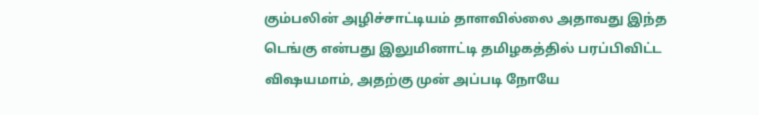கும்பலின் அழிச்சாட்டியம் தாளவில்லை அதாவது இந்த டெங்கு என்பது இலுமினாட்டி தமிழகத்தில் பரப்பிவிட்ட விஷயமாம், அதற்கு முன் அப்படி நோயே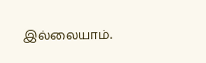இல்லையாம்.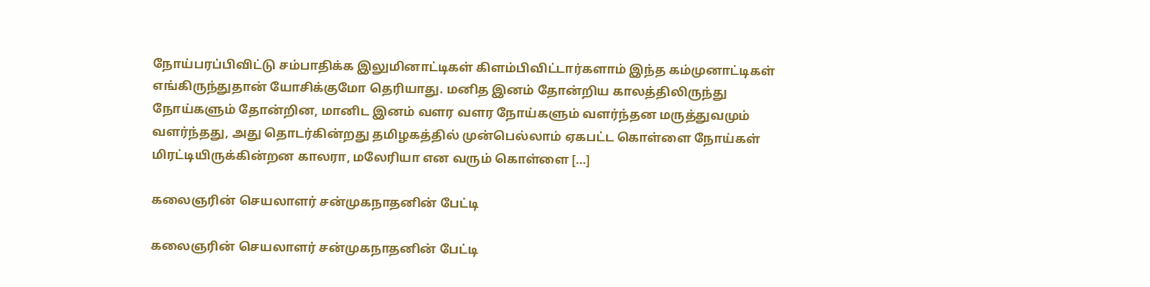நோய்பரப்பிவிட்டு சம்பாதிக்க இலுமினாட்டிகள் கிளம்பிவிட்டார்களாம் இந்த கம்முனாட்டிகள் எங்கிருந்துதான் யோசிக்குமோ தெரியாது. மனித இனம் தோன்றிய காலத்திலிருந்து நோய்களும் தோன்றின, மானிட இனம் வளர வளர நோய்களும் வளர்ந்தன மருத்துவமும் வளர்ந்தது, அது தொடர்கின்றது தமிழகத்தில் முன்பெல்லாம் ஏகபட்ட கொள்ளை நோய்கள் மிரட்டியிருக்கின்றன‌ காலரா, மலேரியா என வரும் கொள்ளை […]

கலைஞரின் செயலாளர் சன்முகநாதனின் பேட்டி

கலைஞரின் செயலாளர் சன்முகநாதனின் பேட்டி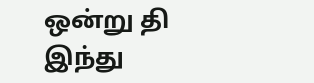ஒன்று தி இந்து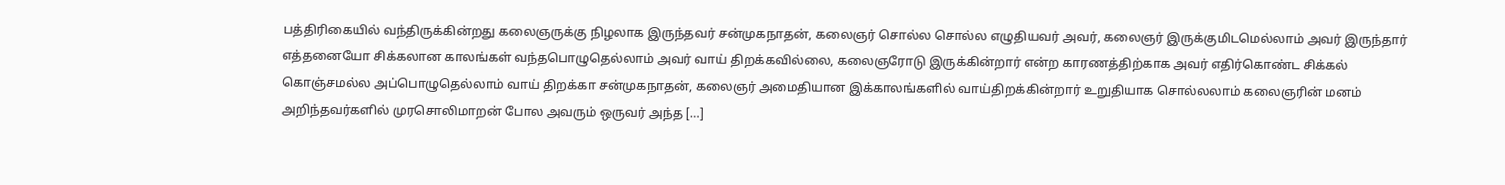பத்திரிகையில் வந்திருக்கின்றது கலைஞருக்கு நிழலாக இருந்தவர் சன்முகநாதன், கலைஞர் சொல்ல சொல்ல எழுதியவர் அவர், கலைஞர் இருக்குமிடமெல்லாம் அவர் இருந்தார் எத்தனையோ சிக்கலான காலங்கள் வந்தபொழுதெல்லாம் அவர் வாய் திறக்கவில்லை, கலைஞரோடு இருக்கின்றார் என்ற காரணத்திற்காக அவர் எதிர்கொண்ட சிக்கல் கொஞ்சமல்ல‌ அப்பொழுதெல்லாம் வாய் திறக்கா சன்முகநாதன், கலைஞர் அமைதியான இக்காலங்களில் வாய்திறக்கின்றார் உறுதியாக சொல்லலாம் கலைஞரின் மனம் அறிந்தவர்களில் முரசொலிமாறன் போல அவரும் ஒருவர் அந்த […]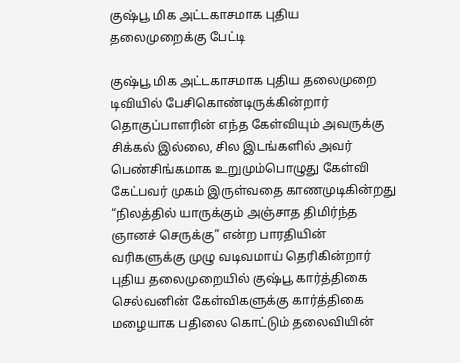குஷ்பூ மிக அட்டகாசமாக புதிய தலைமுறைக்கு பேட்டி

குஷ்பூ மிக அட்டகாசமாக புதிய தலைமுறை டிவியில் பேசிகொண்டிருக்கின்றார் தொகுப்பாளரின் எந்த கேள்வியும் அவருக்கு சிக்கல் இல்லை, சில இடங்களில் அவர் பெண்சிங்கமாக உறுமும்பொழுது கேள்வி கேட்பவர் முகம் இருள்வதை காணமுடிகின்றது “நிலத்தில் யாருக்கும் அஞ்சாத திமிர்ந்த ஞானச் செருக்கு” என்ற பாரதியின் வரிகளுக்கு முழு வடிவமாய் தெரிகின்றார் புதிய தலைமுறையில் குஷ்பூ கார்த்திகை செல்வனின் கேள்விகளுக்கு கார்த்திகை மழையாக பதிலை கொட்டும் தலைவியின்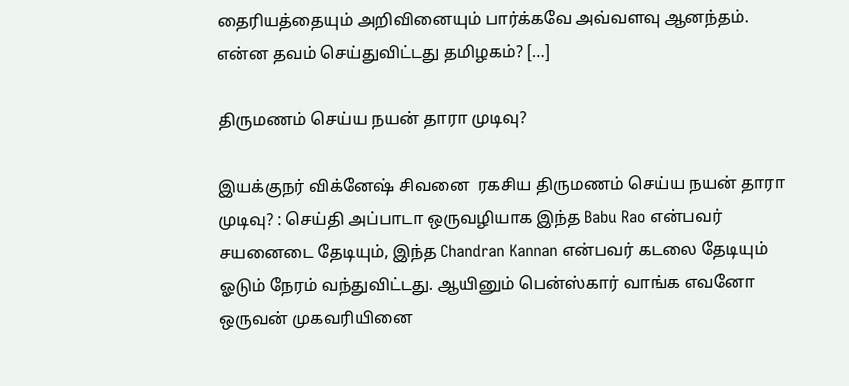தைரியத்தையும் அறிவினையும் பார்க்கவே அவ்வளவு ஆனந்தம். என்ன தவம் செய்துவிட்டது தமிழகம்? […]

திருமணம் செய்ய நயன் தாரா முடிவு?

இயக்குநர் விக்னேஷ் சிவனை  ரகசிய திருமணம் செய்ய நயன் தாரா முடிவு? : செய்தி அப்பாடா ஒருவழியாக‌ இந்த Babu Rao என்பவர் சயனைடை தேடியும், இந்த Chandran Kannan என்பவர் கடலை தேடியும் ஓடும் நேரம் வந்துவிட்டது. ஆயினும் பென்ஸ்கார் வாங்க எவனோ ஒருவன் முகவரியினை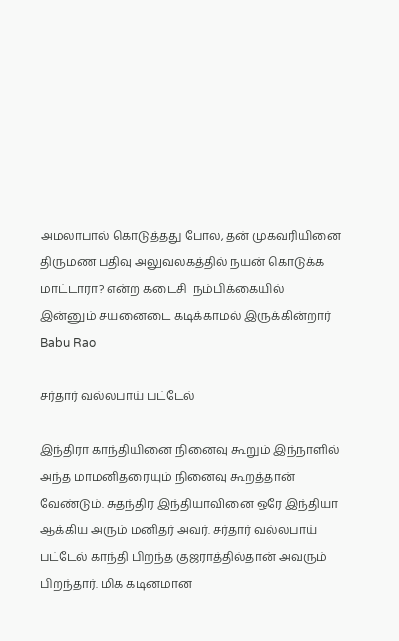அமலாபால் கொடுத்தது போல, தன் முகவரியினை திருமண பதிவு அலுவலகத்தில் நயன் கொடுக்க மாட்டாரா? என்ற கடைசி  நம்பிக்கையில் இன்னும் சயனைடை கடிக்காமல் இருக்கின்றார் Babu Rao

சர்தார் வல்லபாய் பட்டேல்

இந்திரா காந்தியினை நினைவு கூறும் இந்நாளில் அந்த மாமனிதரையும் நினைவு கூறத்தான் வேண்டும். சுதந்திர இந்தியாவினை ஒரே இந்தியா ஆக்கிய அரும் மனிதர் அவர். சர்தார் வல்லபாய் பட்டேல் காந்தி பிறந்த குஜராத்தில்தான் அவரும் பிறந்தார். மிக கடினமான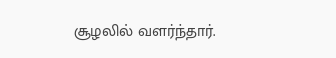சூழலில் வளர்ந்தார்.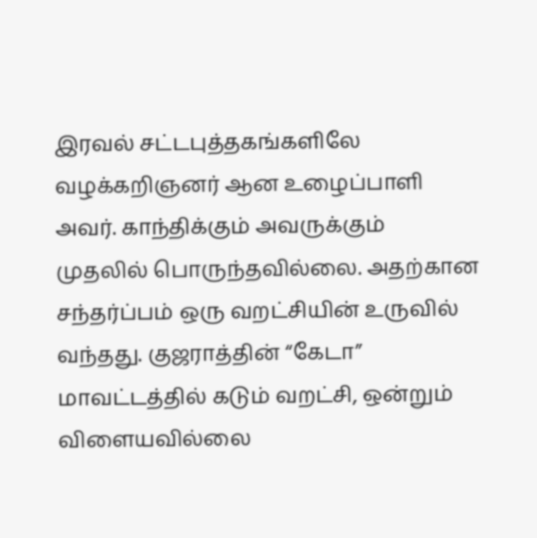இரவல் சட்டபுத்தகங்களிலே வழக்கறிஞனர் ஆன உழைப்பாளி அவர். காந்திக்கும் அவருக்கும் முதலில் பொருந்தவில்லை. அதற்கான சந்தர்ப்பம் ஒரு வறட்சியின் உருவில் வந்தது. குஜராத்தின் “கேடா” மாவட்டத்தில் கடும் வறட்சி, ஒன்றும் விளையவில்லை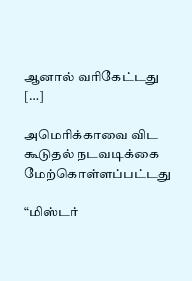ஆனால் வரிகேட்டது […]

அமெரிக்காவை விட கூடுதல் நடவடிக்கை மேற்கொள்ளப்பட்டது

“மிஸ்டர்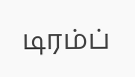டிரம்ப்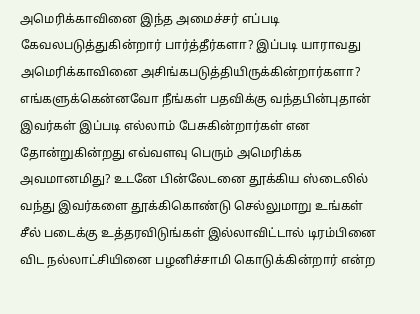அமெரிக்காவினை இந்த அமைச்சர் எப்படி கேவலபடுத்துகின்றார் பார்த்தீர்களா? இப்படி யாராவது அமெரிக்காவினை அசிங்கபடுத்தியிருக்கின்றார்களா? எங்களுக்கென்னவோ நீங்கள் பதவிக்கு வந்தபின்புதான் இவர்கள் இப்படி எல்லாம் பேசுகின்றார்கள் என தோன்றுகின்றது எவ்வளவு பெரும் அமெரிக்க அவமானமிது? உடனே பின்லேடனை தூக்கிய ஸ்டைலில் வந்து இவர்களை தூக்கிகொண்டு செல்லுமாறு உங்கள் சீல் படைக்கு உத்தரவிடுங்கள் இல்லாவிட்டால் டிரம்பினை விட நல்லாட்சியினை பழனிச்சாமி கொடுக்கின்றார் என்ற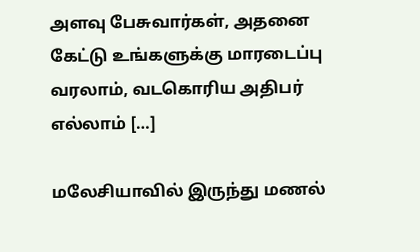அளவு பேசுவார்கள், அதனை கேட்டு உங்களுக்கு மாரடைப்பு வரலாம், வடகொரிய அதிபர் எல்லாம் […]

மலேசியாவில் இருந்து மணல்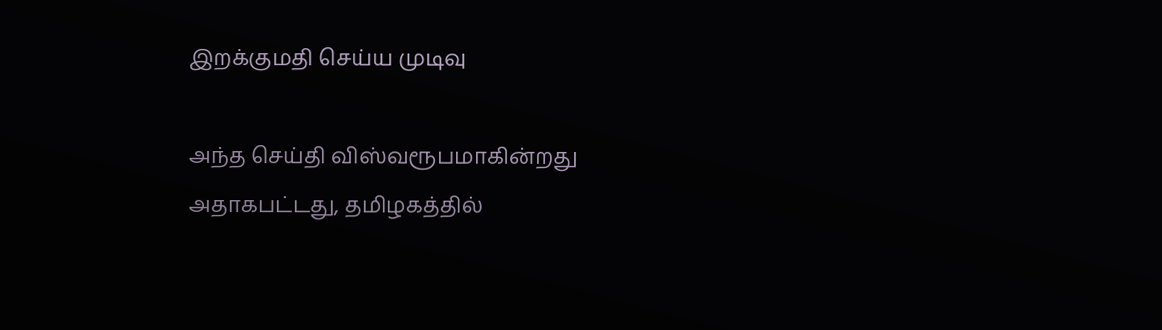இறக்குமதி செய்ய முடிவு

அந்த செய்தி விஸ்வரூபமாகின்றது அதாகபட்டது, தமிழகத்தில்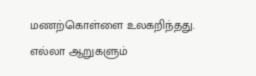மணற்கொள்ளை உலகறிந்தது. எல்லா ஆறுகளும்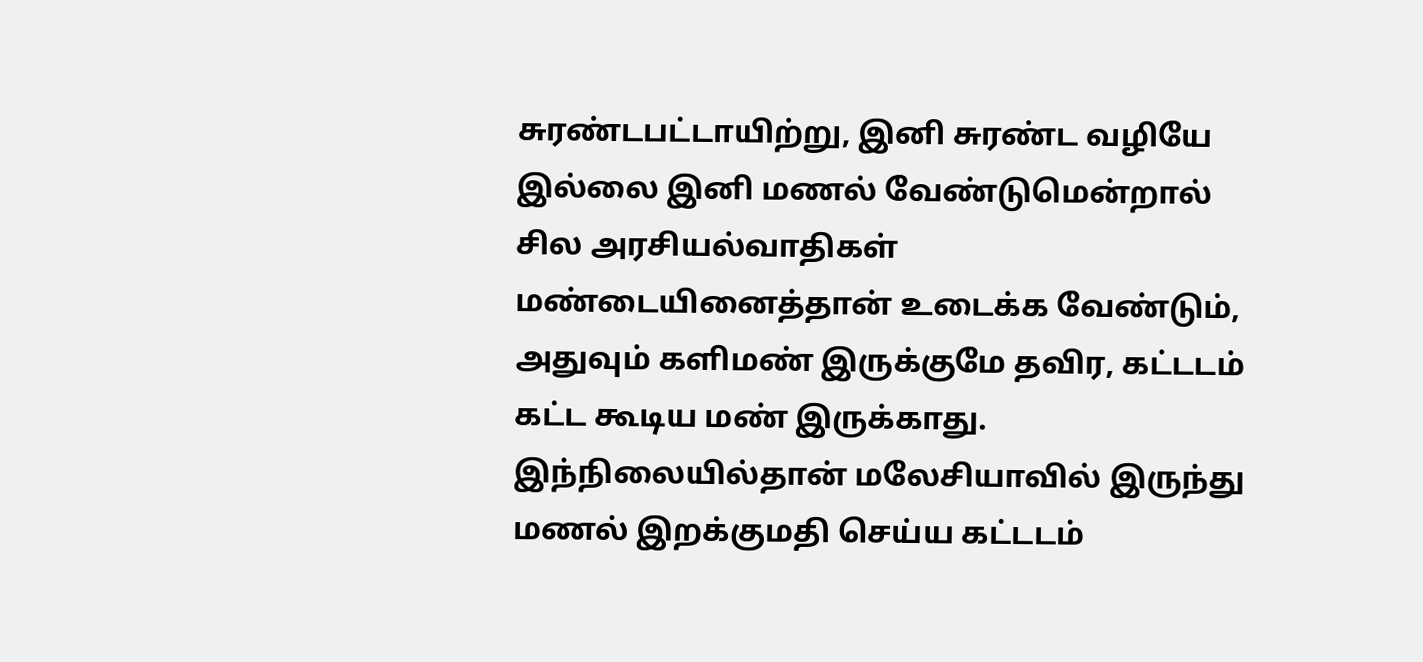சுரண்டபட்டாயிற்று, இனி சுரண்ட வழியே இல்லை இனி மணல் வேண்டுமென்றால் சில அரசியல்வாதிகள் மண்டையினைத்தான் உடைக்க வேண்டும், அதுவும் களிமண் இருக்குமே தவிர, கட்டடம் கட்ட கூடிய மண் இருக்காது. இந்நிலையில்தான் மலேசியாவில் இருந்து மணல் இறக்குமதி செய்ய கட்டடம்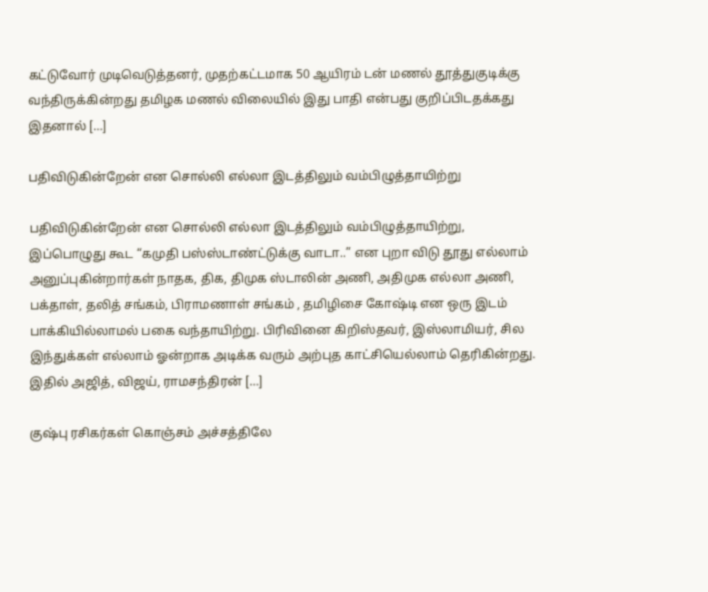கட்டுவோர் முடிவெடுத்தனர், முதற்கட்டமாக 50 ஆயிரம் டன் மணல் தூத்துகுடிக்கு வந்திருக்கின்றது தமிழக மணல் விலையில் இது பாதி என்பது குறிப்பிடதக்கது இதனால் […]

பதிவிடுகின்றேன் என சொல்லி எல்லா இடத்திலும் வம்பிழுத்தாயிற்று

பதிவிடுகின்றேன் என சொல்லி எல்லா இடத்திலும் வம்பிழுத்தாயிற்று, இப்பொழுது கூட “கமுதி பஸ்ஸ்டாண்ட்டுக்கு வாடா..” என புறா விடு தூது எல்லாம் அனுப்புகின்றார்கள் நாதக, திக, திமுக ஸ்டாலின் அணி, அதிமுக எல்லா அணி, பக்தாள், தலித் சங்கம், பிராமணாள் சங்கம் , தமிழிசை கோஷ்டி என ஒரு இடம் பாக்கியில்லாமல் பகை வந்தாயிற்று. பிரிவினை கிறிஸ்தவர், இஸ்லாமியர், சில இந்துக்கள் எல்லாம் ஓன்றாக அடிக்க வரும் அற்புத காட்சியெல்லாம் தெரிகின்றது. இதில் அஜித், விஜய், ராமசந்திரன் […]

குஷ்பு ரசிகர்கள் கொஞ்சம் அச்சத்திலே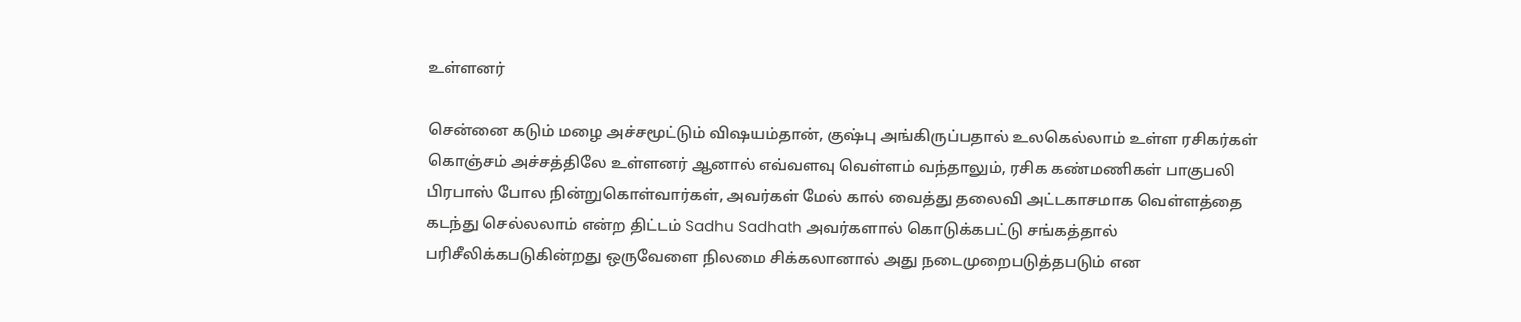உள்ளனர்

சென்னை கடும் மழை அச்சமூட்டும் விஷயம்தான், குஷ்பு அங்கிருப்பதால் உலகெல்லாம் உள்ள ரசிகர்கள் கொஞ்சம் அச்சத்திலே உள்ளனர் ஆனால் எவ்வளவு வெள்ளம் வந்தாலும், ரசிக கண்மணிகள் பாகுபலி பிரபாஸ் போல நின்றுகொள்வார்கள், அவர்கள் மேல் கால் வைத்து தலைவி அட்டகாசமாக வெள்ளத்தை கடந்து செல்லலாம் என்ற திட்டம் Sadhu Sadhath அவர்களால் கொடுக்கபட்டு சங்கத்தால் பரிசீலிக்கபடுகின்றது ஒருவேளை நிலமை சிக்கலானால் அது நடைமுறைபடுத்தபடும் என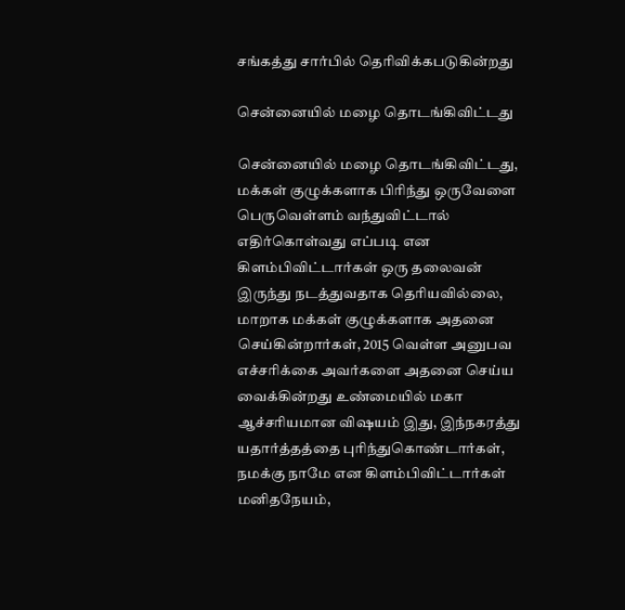சங்கத்து சார்பில் தெரிவிக்கபடுகின்றது

சென்னையில் மழை தொடங்கிவிட்டது

சென்னையில் மழை தொடங்கிவிட்டது, மக்கள் குழுக்களாக பிரிந்து ஒருவேளை பெருவெள்ளம் வந்துவிட்டால் எதிர்கொள்வது எப்படி என கிளம்பிவிட்டார்கள் ஒரு தலைவன் இருந்து நடத்துவதாக தெரியவில்லை, மாறாக மக்கள் குழுக்களாக அதனை செய்கின்றார்கள், 2015 வெள்ள அனுபவ எச்சரிக்கை அவர்களை அதனை செய்ய வைக்கின்றது உண்மையில் மகா ஆச்சரியமான விஷயம் இது, இந்நகரத்து யதார்த்தத்தை புரிந்துகொண்டார்கள், நமக்கு நாமே என கிளம்பிவிட்டார்கள் மனிதநேயம்,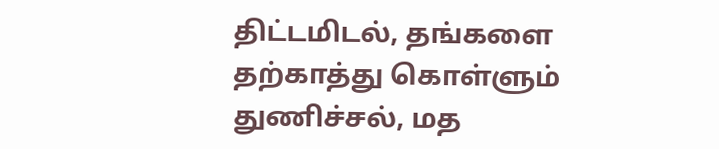திட்டமிடல், தங்களை தற்காத்து கொள்ளும் துணிச்சல், மத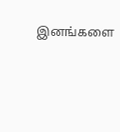இனங்களை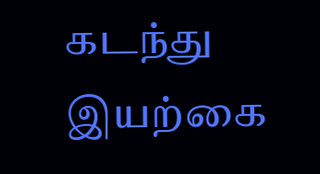கடந்து இயற்கை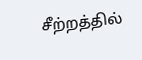சீற்றத்தில்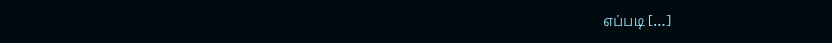எப்படி […]